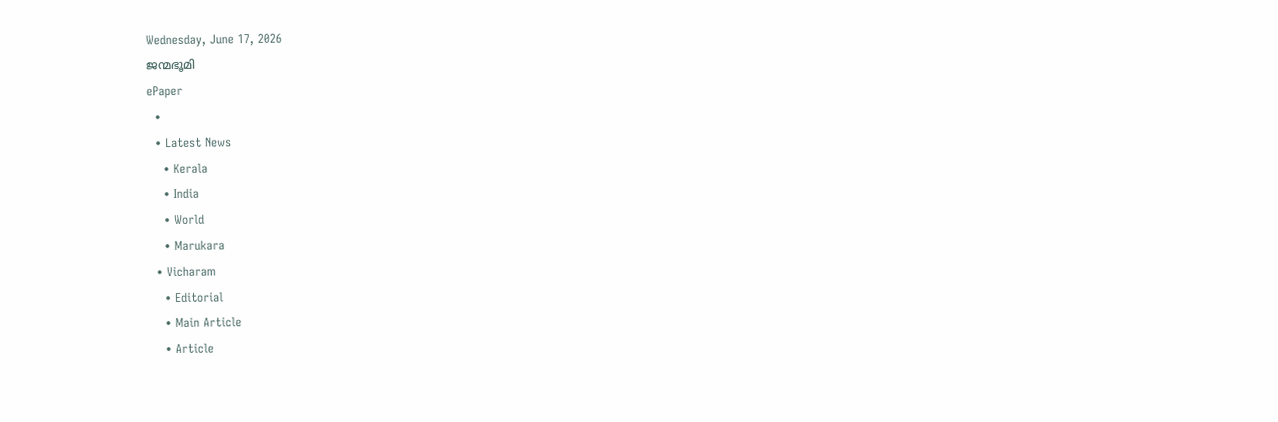Wednesday, June 17, 2026
ജന്മഭൂമി
ePaper
  •
  • Latest News
    • Kerala
    • India
    • World
    • Marukara
  • Vicharam
    • Editorial
    • Main Article
    • Article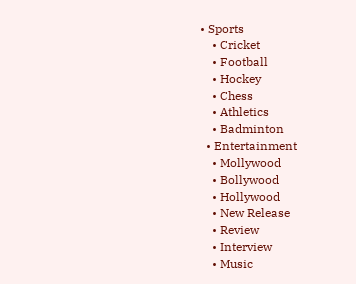• Sports
    • Cricket
    • Football
    • Hockey
    • Chess
    • Athletics
    • Badminton
  • Entertainment
    • Mollywood
    • Bollywood
    • Hollywood
    • New Release
    • Review
    • Interview
    • Music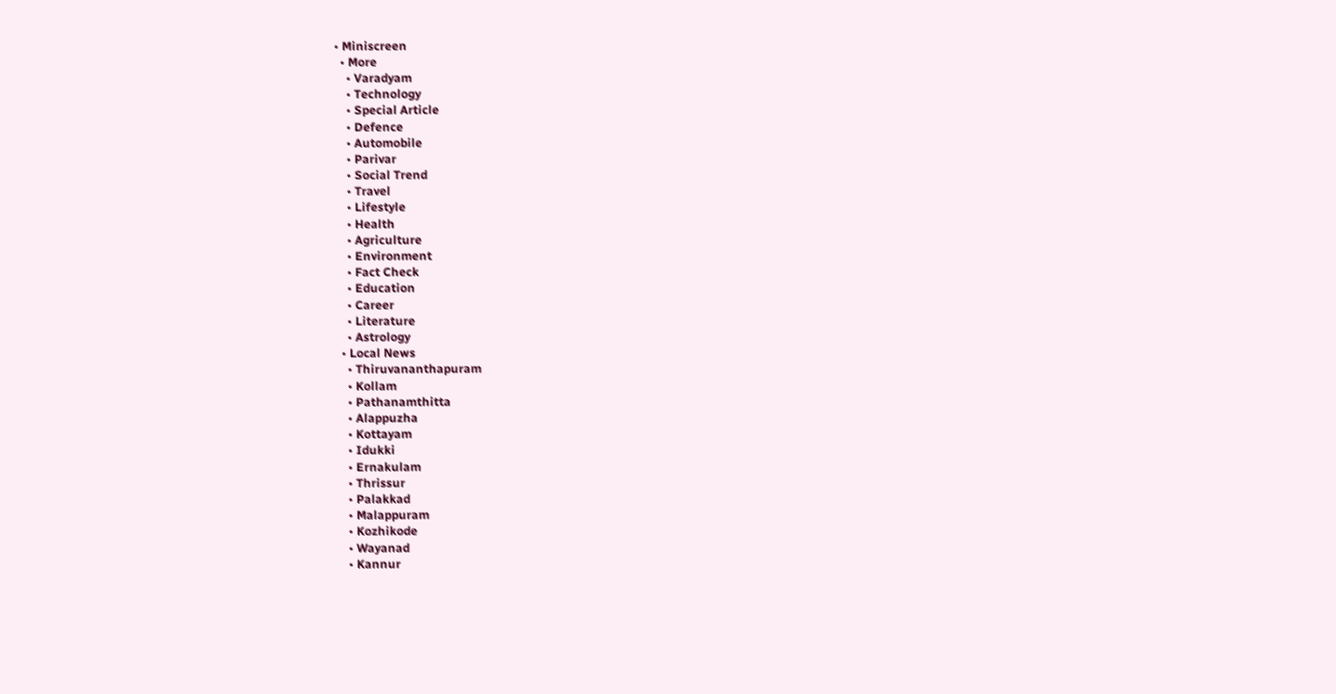• Miniscreen
  • More
    • Varadyam
    • Technology
    • Special Article
    • Defence
    • Automobile
    • Parivar
    • Social Trend
    • Travel
    • Lifestyle
    • Health
    • Agriculture
    • Environment
    • Fact Check
    • Education
    • Career
    • Literature
    • Astrology
  • Local News
    • Thiruvananthapuram
    • Kollam
    • Pathanamthitta
    • Alappuzha
    • Kottayam
    • Idukki
    • Ernakulam
    • Thrissur
    • Palakkad
    • Malappuram
    • Kozhikode
    • Wayanad
    • Kannur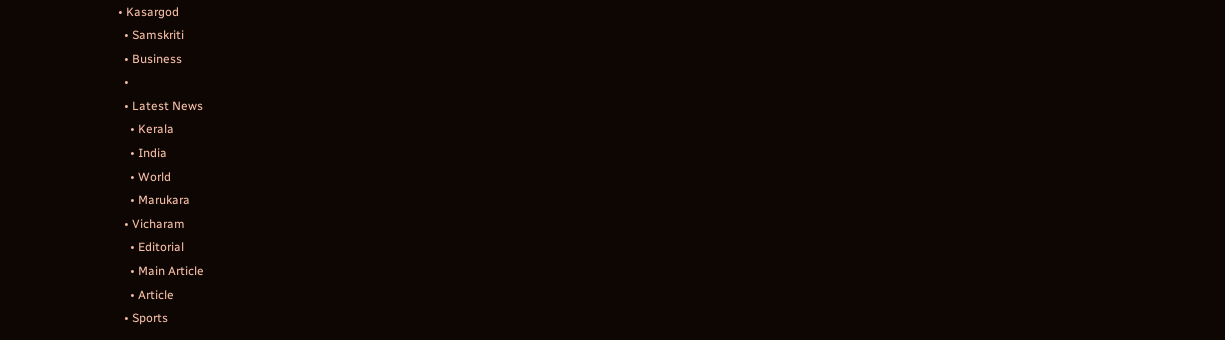• Kasargod
  • Samskriti
  • Business
  •
  • Latest News
    • Kerala
    • India
    • World
    • Marukara
  • Vicharam
    • Editorial
    • Main Article
    • Article
  • Sports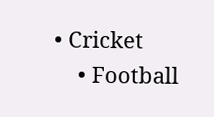• Cricket
    • Football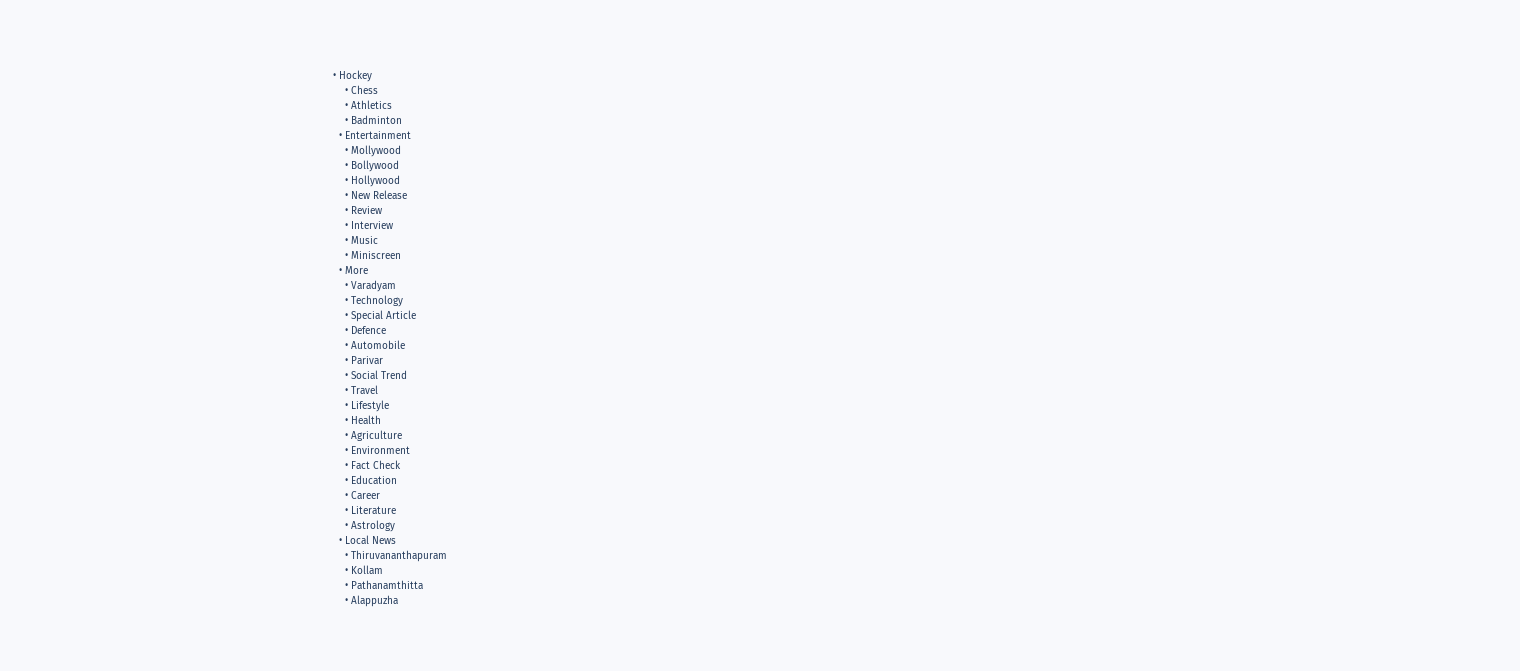• Hockey
    • Chess
    • Athletics
    • Badminton
  • Entertainment
    • Mollywood
    • Bollywood
    • Hollywood
    • New Release
    • Review
    • Interview
    • Music
    • Miniscreen
  • More
    • Varadyam
    • Technology
    • Special Article
    • Defence
    • Automobile
    • Parivar
    • Social Trend
    • Travel
    • Lifestyle
    • Health
    • Agriculture
    • Environment
    • Fact Check
    • Education
    • Career
    • Literature
    • Astrology
  • Local News
    • Thiruvananthapuram
    • Kollam
    • Pathanamthitta
    • Alappuzha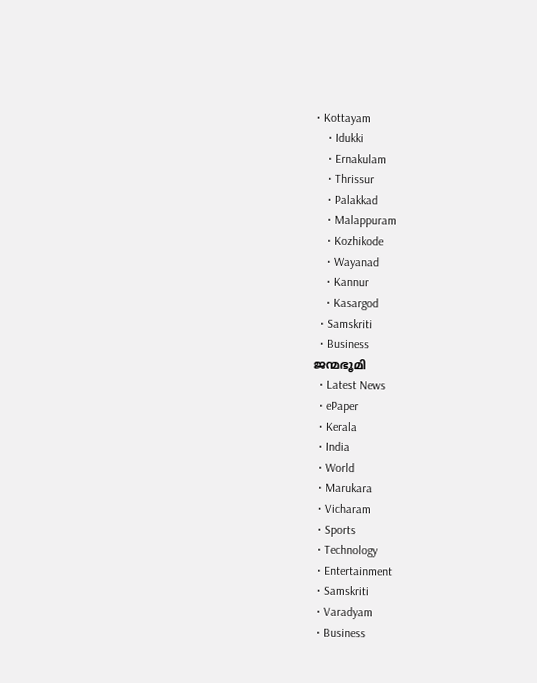• Kottayam
    • Idukki
    • Ernakulam
    • Thrissur
    • Palakkad
    • Malappuram
    • Kozhikode
    • Wayanad
    • Kannur
    • Kasargod
  • Samskriti
  • Business
ജന്മഭൂമി
  • Latest News
  • ePaper
  • Kerala
  • India
  • World
  • Marukara
  • Vicharam
  • Sports
  • Technology
  • Entertainment
  • Samskriti
  • Varadyam
  • Business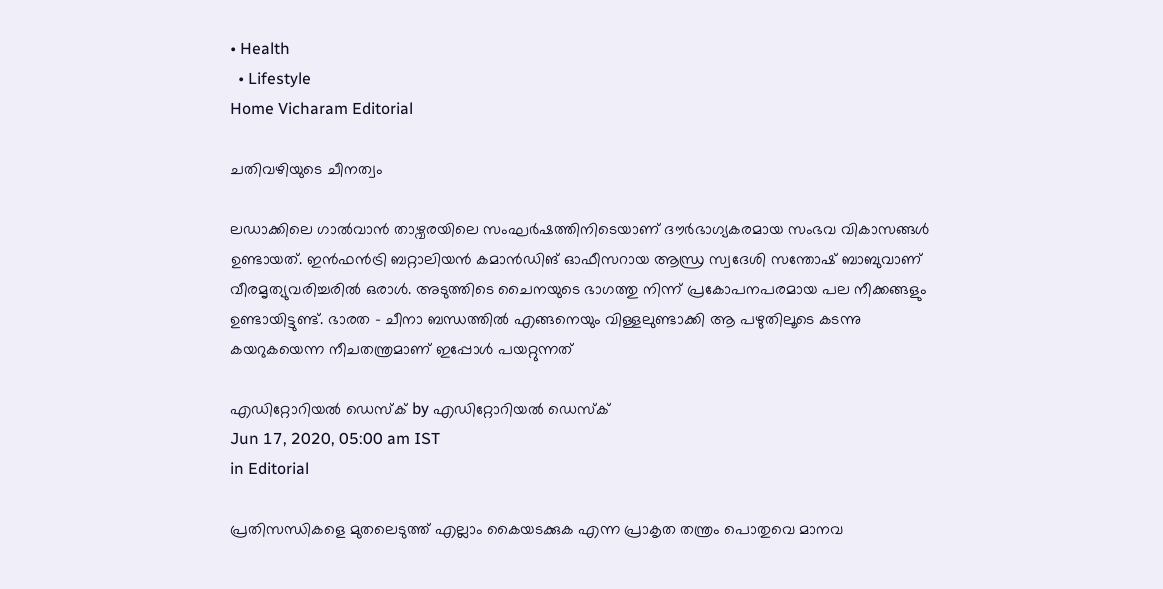• Health
  • Lifestyle
Home Vicharam Editorial

ചതിവഴിയുടെ ചീനത്വം

ലഡാക്കിലെ ഗാല്‍വാന്‍ താഴ്വരയിലെ സംഘര്‍ഷത്തിനിടെയാണ് ദൗര്‍ഭാഗ്യകരമായ സംഭവ വികാസങ്ങള്‍ ഉണ്ടായത്. ഇന്‍ഫന്‍ട്രി ബറ്റാലിയന്‍ കമാന്‍ഡിങ് ഓഫീസറായ ആന്ധ്ര സ്വദേശി സന്തോഷ് ബാബുവാണ് വീരമൃത്യുവരിച്ചരില്‍ ഒരാള്‍. അടുത്തിടെ ചൈനയുടെ ഭാഗത്തു നിന്ന് പ്രകോപനപരമായ പല നീക്കങ്ങളും ഉണ്ടായിട്ടുണ്ട്. ഭാരത - ചീനാ ബന്ധത്തില്‍ എങ്ങനെയും വിള്ളലുണ്ടാക്കി ആ പഴുതിലൂടെ കടന്നു കയറുകയെന്ന നീചതന്ത്രമാണ് ഇപ്പോള്‍ പയറ്റുന്നത്

എഡിറ്റോറിയൽ ഡെസ്ക് by എഡിറ്റോറിയൽ ഡെസ്ക്
Jun 17, 2020, 05:00 am IST
in Editorial

പ്രതിസന്ധികളെ മുതലെടുത്ത് എല്ലാം കൈയടക്കുക എന്ന പ്രാകൃത തന്ത്രം പൊതുവെ മാനവ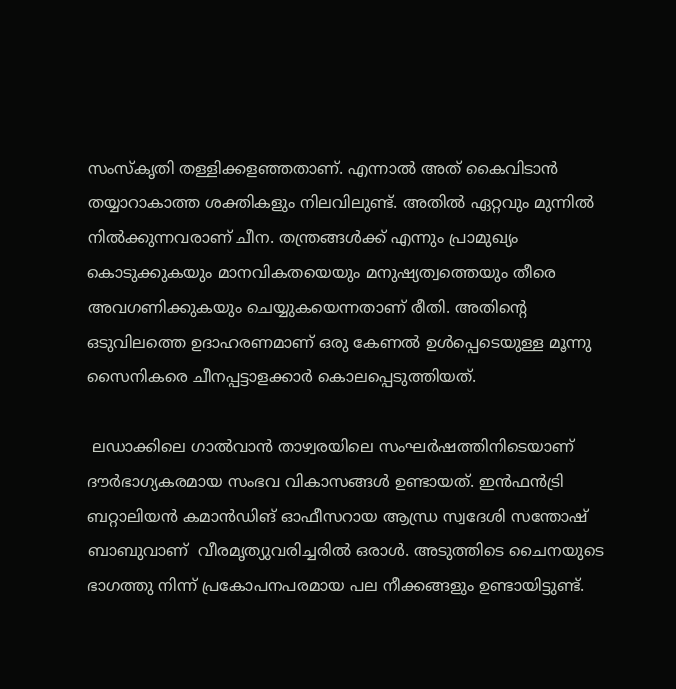സംസ്‌കൃതി തള്ളിക്കളഞ്ഞതാണ്. എന്നാല്‍ അത് കൈവിടാന്‍ തയ്യാറാകാത്ത ശക്തികളും നിലവിലുണ്ട്. അതില്‍ ഏറ്റവും മുന്നില്‍ നില്‍ക്കുന്നവരാണ് ചീന. തന്ത്രങ്ങള്‍ക്ക് എന്നും പ്രാമുഖ്യം കൊടുക്കുകയും മാനവികതയെയും മനുഷ്യത്വത്തെയും തീരെ അവഗണിക്കുകയും ചെയ്യുകയെന്നതാണ് രീതി. അതിന്റെ ഒടുവിലത്തെ ഉദാഹരണമാണ് ഒരു കേണല്‍ ഉള്‍പ്പെടെയുള്ള മൂന്നു സൈനികരെ ചീനപ്പട്ടാളക്കാര്‍ കൊലപ്പെടുത്തിയത്.

 ലഡാക്കിലെ ഗാല്‍വാന്‍ താഴ്വരയിലെ സംഘര്‍ഷത്തിനിടെയാണ് ദൗര്‍ഭാഗ്യകരമായ സംഭവ വികാസങ്ങള്‍ ഉണ്ടായത്. ഇന്‍ഫന്‍ട്രി ബറ്റാലിയന്‍ കമാന്‍ഡിങ് ഓഫീസറായ ആന്ധ്ര സ്വദേശി സന്തോഷ് ബാബുവാണ്  വീരമൃത്യുവരിച്ചരില്‍ ഒരാള്‍. അടുത്തിടെ ചൈനയുടെ ഭാഗത്തു നിന്ന് പ്രകോപനപരമായ പല നീക്കങ്ങളും ഉണ്ടായിട്ടുണ്ട്.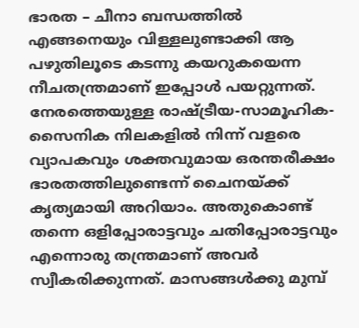ഭാരത – ചീനാ ബന്ധത്തില്‍ എങ്ങനെയും വിള്ളലുണ്ടാക്കി ആ പഴുതിലൂടെ കടന്നു കയറുകയെന്ന നീചതന്ത്രമാണ് ഇപ്പോള്‍ പയറ്റുന്നത്. നേരത്തെയുള്ള രാഷ്‌ട്രീയ-സാമൂഹിക-സൈനിക നിലകളില്‍ നിന്ന് വളരെ വ്യാപകവും ശക്തവുമായ ഒരന്തരീക്ഷം ഭാരതത്തിലുണ്ടെന്ന് ചൈനയ്‌ക്ക് കൃത്യമായി അറിയാം. അതുകൊണ്ട് തന്നെ ഒളിപ്പോരാട്ടവും ചതിപ്പോരാട്ടവും എന്നൊരു തന്ത്രമാണ് അവര്‍ സ്വീകരിക്കുന്നത്. മാസങ്ങള്‍ക്കു മുമ്പ്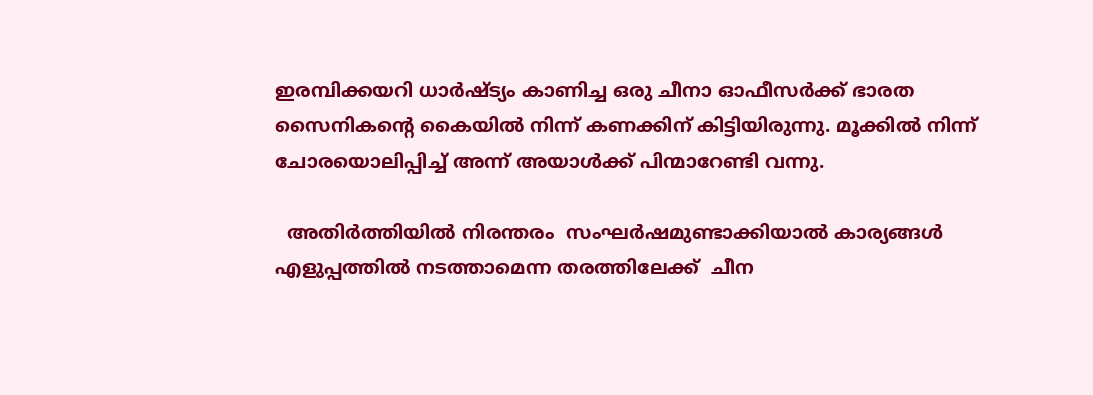ഇരമ്പിക്കയറി ധാര്‍ഷ്ട്യം കാണിച്ച ഒരു ചീനാ ഓഫീസര്‍ക്ക് ഭാരത സൈനികന്റെ കൈയില്‍ നിന്ന് കണക്കിന് കിട്ടിയിരുന്നു. മൂക്കില്‍ നിന്ന് ചോരയൊലിപ്പിച്ച് അന്ന് അയാള്‍ക്ക് പിന്മാറേണ്ടി വന്നു.

  അതിര്‍ത്തിയില്‍ നിരന്തരം  സംഘര്‍ഷമുണ്ടാക്കിയാല്‍ കാര്യങ്ങള്‍ എളുപ്പത്തില്‍ നടത്താമെന്ന തരത്തിലേക്ക്  ചീന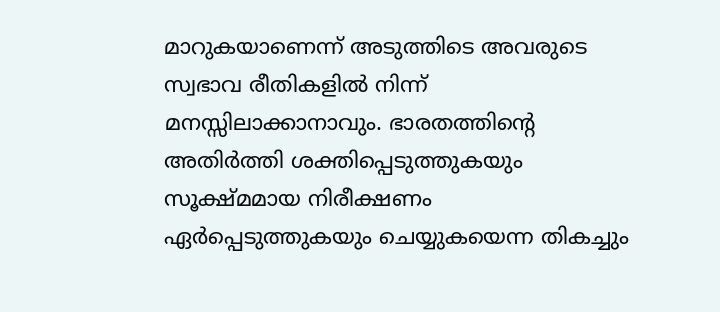മാറുകയാണെന്ന് അടുത്തിടെ അവരുടെ സ്വഭാവ രീതികളില്‍ നിന്ന് മനസ്സിലാക്കാനാവും. ഭാരതത്തിന്റെ അതിര്‍ത്തി ശക്തിപ്പെടുത്തുകയും സൂക്ഷ്മമായ നിരീക്ഷണം ഏര്‍പ്പെടുത്തുകയും ചെയ്യുകയെന്ന തികച്ചും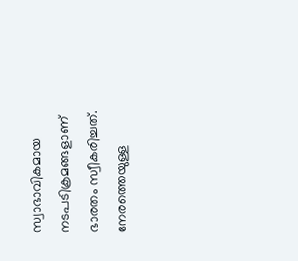സ്വാഭാവികമായ നടപടിക്രമങ്ങളാണ് ഭാരതം സ്വീകരിച്ചത്. നേരത്തെയുള്ള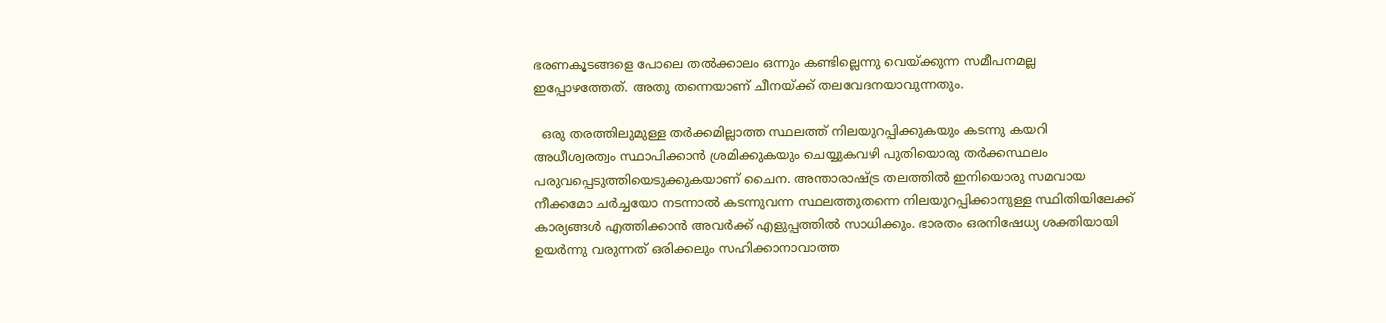ഭരണകൂടങ്ങളെ പോലെ തല്‍ക്കാലം ഒന്നും കണ്ടില്ലെന്നു വെയ്‌ക്കുന്ന സമീപനമല്ല ഇപ്പോഴത്തേത്. അതു തന്നെയാണ് ചീനയ്‌ക്ക് തലവേദനയാവുന്നതും.

  ഒരു തരത്തിലുമുള്ള തര്‍ക്കമില്ലാത്ത സ്ഥലത്ത് നിലയുറപ്പിക്കുകയും കടന്നു കയറി അധീശ്വരത്വം സ്ഥാപിക്കാന്‍ ശ്രമിക്കുകയും ചെയ്യുകവഴി പുതിയൊരു തര്‍ക്കസ്ഥലം പരുവപ്പെടുത്തിയെടുക്കുകയാണ് ചൈന. അന്താരാഷ്‌ട്ര തലത്തില്‍ ഇനിയൊരു സമവായ നീക്കമോ ചര്‍ച്ചയോ നടന്നാല്‍ കടന്നുവന്ന സ്ഥലത്തുതന്നെ നിലയുറപ്പിക്കാനുള്ള സ്ഥിതിയിലേക്ക് കാര്യങ്ങള്‍ എത്തിക്കാന്‍ അവര്‍ക്ക് എളുപ്പത്തില്‍ സാധിക്കും. ഭാരതം ഒരനിഷേധ്യ ശക്തിയായി ഉയര്‍ന്നു വരുന്നത് ഒരിക്കലും സഹിക്കാനാവാത്ത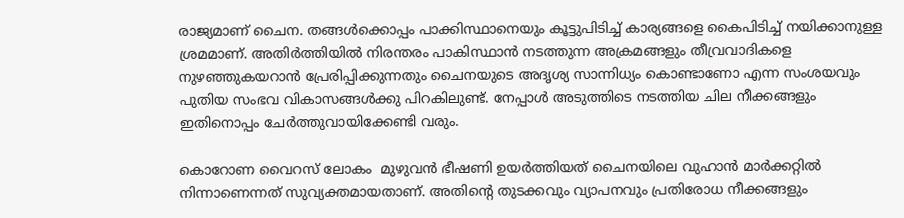രാജ്യമാണ് ചൈന. തങ്ങള്‍ക്കൊപ്പം പാക്കിസ്ഥാനെയും കൂട്ടുപിടിച്ച് കാര്യങ്ങളെ കൈപിടിച്ച് നയിക്കാനുള്ള ശ്രമമാണ്. അതിര്‍ത്തിയില്‍ നിരന്തരം പാകിസ്ഥാന്‍ നടത്തുന്ന അക്രമങ്ങളും തീവ്രവാദികളെ നുഴഞ്ഞുകയറാന്‍ പ്രേരിപ്പിക്കുന്നതും ചൈനയുടെ അദൃശ്യ സാന്നിധ്യം കൊണ്ടാണോ എന്ന സംശയവും പുതിയ സംഭവ വികാസങ്ങള്‍ക്കു പിറകിലുണ്ട്. നേപ്പാള്‍ അടുത്തിടെ നടത്തിയ ചില നീക്കങ്ങളും ഇതിനൊപ്പം ചേര്‍ത്തുവായിക്കേണ്ടി വരും.

കൊറോണ വൈറസ് ലോകം  മുഴുവന്‍ ഭീഷണി ഉയര്‍ത്തിയത് ചൈനയിലെ വുഹാന്‍ മാര്‍ക്കറ്റില്‍ നിന്നാണെന്നത് സുവ്യക്തമായതാണ്. അതിന്റെ തുടക്കവും വ്യാപനവും പ്രതിരോധ നീക്കങ്ങളും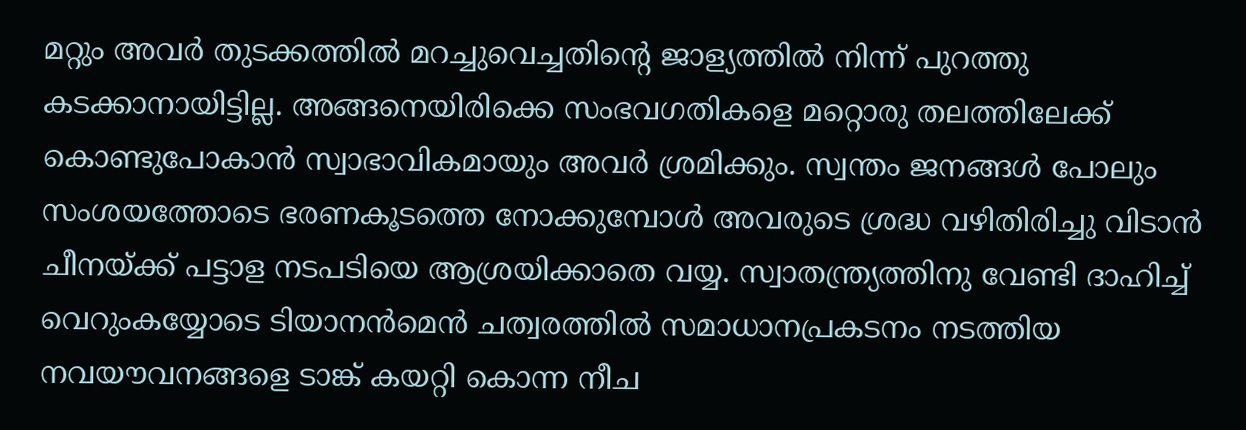മറ്റും അവര്‍ തുടക്കത്തില്‍ മറച്ചുവെച്ചതിന്റെ ജാള്യത്തില്‍ നിന്ന് പുറത്തു കടക്കാനായിട്ടില്ല. അങ്ങനെയിരിക്കെ സംഭവഗതികളെ മറ്റൊരു തലത്തിലേക്ക് കൊണ്ടുപോകാന്‍ സ്വാഭാവികമായും അവര്‍ ശ്രമിക്കും. സ്വന്തം ജനങ്ങള്‍ പോലും സംശയത്തോടെ ഭരണകൂടത്തെ നോക്കുമ്പോള്‍ അവരുടെ ശ്രദ്ധ വഴിതിരിച്ചു വിടാന്‍ ചീനയ്‌ക്ക് പട്ടാള നടപടിയെ ആശ്രയിക്കാതെ വയ്യ. സ്വാതന്ത്ര്യത്തിനു വേണ്ടി ദാഹിച്ച് വെറുംകയ്യോടെ ടിയാനന്‍മെന്‍ ചത്വരത്തില്‍ സമാധാനപ്രകടനം നടത്തിയ നവയൗവനങ്ങളെ ടാങ്ക് കയറ്റി കൊന്ന നീച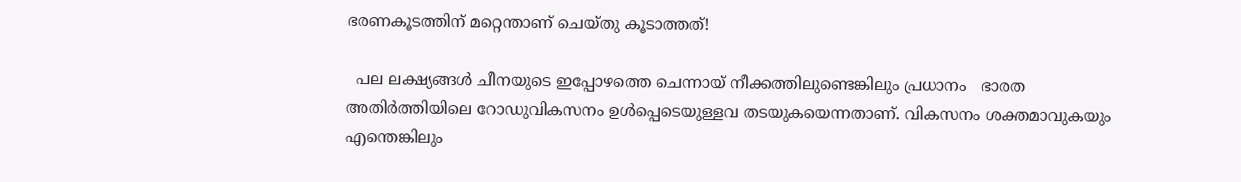ഭരണകൂടത്തിന് മറ്റെന്താണ് ചെയ്തു കൂടാത്തത്!

  പല ലക്ഷ്യങ്ങള്‍ ചീനയുടെ ഇപ്പോഴത്തെ ചെന്നായ് നീക്കത്തിലുണ്ടെങ്കിലും പ്രധാനം   ഭാരത അതിര്‍ത്തിയിലെ റോഡുവികസനം ഉള്‍പ്പെടെയുള്ളവ തടയുകയെന്നതാണ്. വികസനം ശക്തമാവുകയും എന്തെങ്കിലും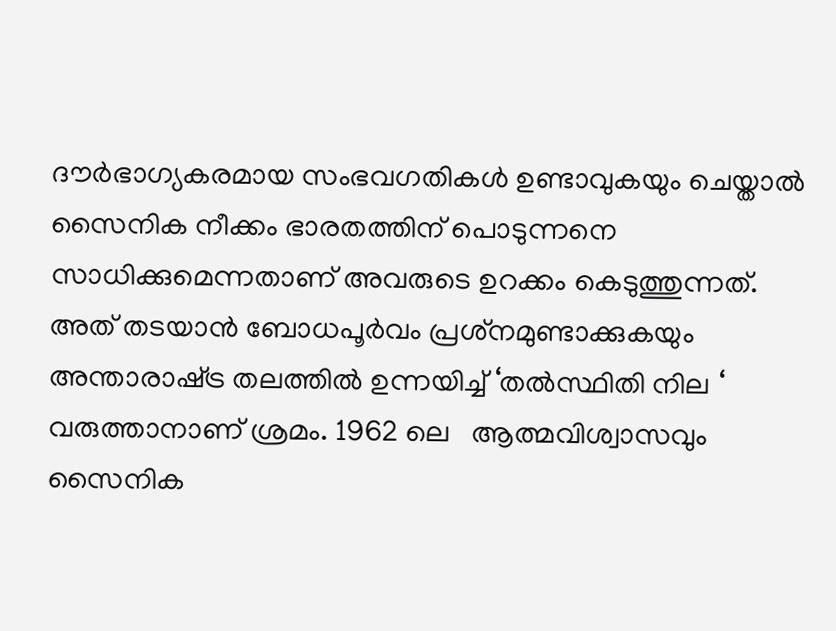ദൗര്‍ഭാഗ്യകരമായ സംഭവഗതികള്‍ ഉണ്ടാവുകയും ചെയ്താല്‍ സൈനിക നീക്കം ഭാരതത്തിന് പൊടുന്നനെ സാധിക്കുമെന്നതാണ് അവരുടെ ഉറക്കം കെടുത്തുന്നത്. അത് തടയാന്‍ ബോധപൂര്‍വം പ്രശ്‌നമുണ്ടാക്കുകയും അന്താരാഷ്‌ട്ര തലത്തില്‍ ഉന്നയിച്ച് ‘തല്‍സ്ഥിതി നില ‘ വരുത്താനാണ് ശ്രമം. 1962 ലെ   ആത്മവിശ്വാസവും സൈനിക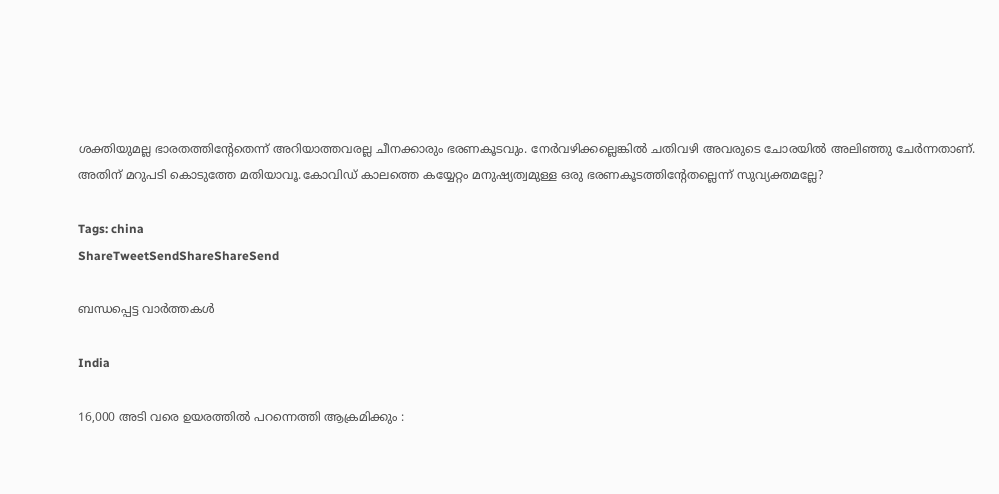ശക്തിയുമല്ല ഭാരതത്തിന്റേതെന്ന് അറിയാത്തവരല്ല ചീനക്കാരും ഭരണകൂടവും. നേര്‍വഴിക്കല്ലെങ്കില്‍ ചതിവഴി അവരുടെ ചോരയില്‍ അലിഞ്ഞു ചേര്‍ന്നതാണ്. അതിന് മറുപടി കൊടുത്തേ മതിയാവൂ.കോവിഡ് കാലത്തെ കയ്യേറ്റം മനുഷ്യത്വമുള്ള ഒരു ഭരണകൂടത്തിന്റേതല്ലെന്ന് സുവ്യക്തമല്ലേ?

Tags: china
ShareTweetSendShareShareSend

ബന്ധപ്പെട്ട വാര്‍ത്തകള്‍

India

16,000 അടി വരെ ഉയരത്തിൽ പറന്നെത്തി ആക്രമിക്കും :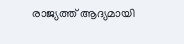രാജ്യത്ത് ആദ്യമായി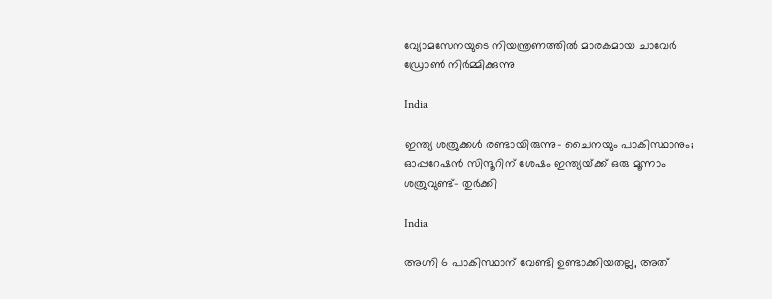വ്യോമസേനയുടെ നിയന്ത്രണത്തിൽ മാരകമായ ചാവേർ ഡ്രോൺ നിർമ്മിക്കുന്നു

India

ഇന്ത്യ ശത്രുക്കള്‍ രണ്ടായിരുന്നു- ചൈനയും പാകിസ്ഥാനും; ഓപ്പറേഷന്‍ സിന്ദൂറിന് ശേഷം ഇന്ത്യയ്‌ക്ക് ഒരു മൂന്നാം ശത്രുവുണ്ട്- തുര്‍ക്കി

India

അഗ്നി 6 പാകിസ്ഥാന് വേണ്ടി ഉണ്ടാക്കിയതല്ല, അത്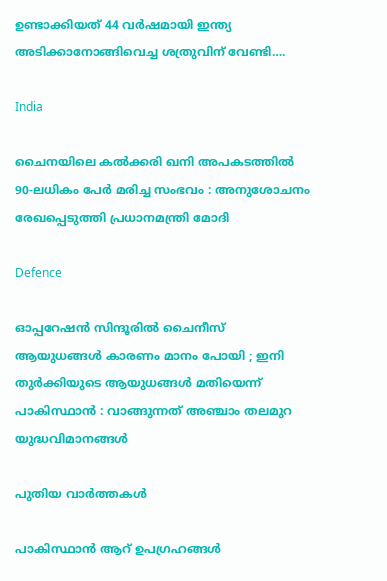ഉണ്ടാക്കിയത് 44 വര്‍ഷമായി ഇന്ത്യ അടിക്കാനോങ്ങിവെച്ച ശത്രുവിന് വേണ്ടി….

India

ചൈനയിലെ കൽക്കരി ഖനി അപകടത്തിൽ 90-ലധികം പേർ മരിച്ച സംഭവം : അനുശോചനം രേഖപ്പെടുത്തി പ്രധാനമന്ത്രി മോദി

Defence

ഓപ്പറേഷൻ സിന്ദൂരിൽ ചൈനീസ് ആയുധങ്ങൾ കാരണം മാനം പോയി ; ഇനി തുർക്കിയുടെ ആയുധങ്ങൾ മതിയെന്ന് പാകിസ്ഥാൻ : വാങ്ങുന്നത് അഞ്ചാം തലമുറ യുദ്ധവിമാനങ്ങൾ

പുതിയ വാര്‍ത്തകള്‍

പാകിസ്ഥാന്‍ ആറ് ഉപഗ്രഹങ്ങള്‍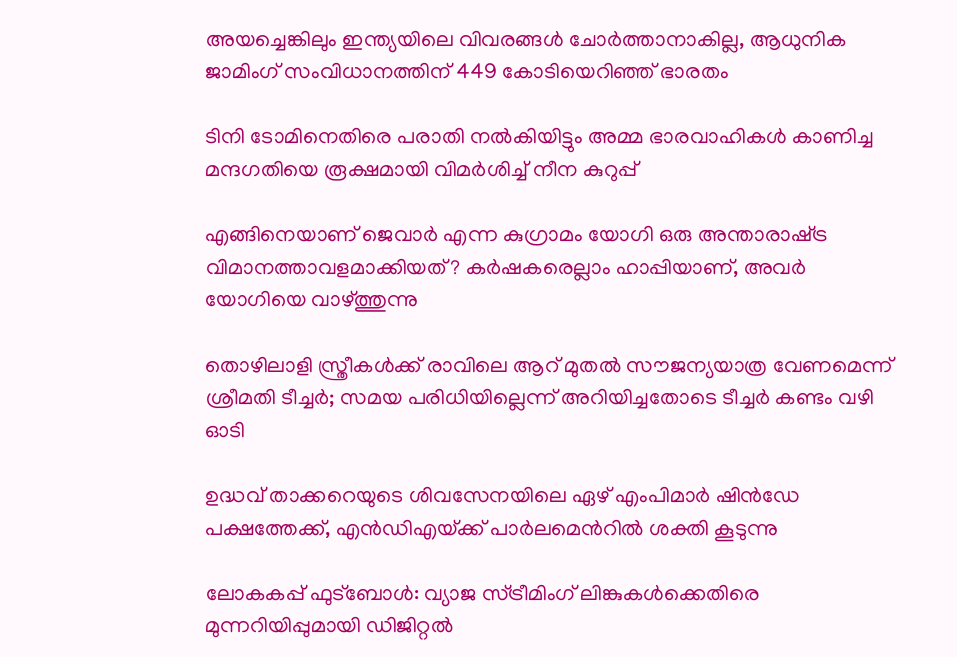അയച്ചെങ്കിലും ഇന്ത്യയിലെ വിവരങ്ങള്‍ ചോര്‍ത്താനാകില്ല, ആധുനിക ജാമിംഗ് സംവിധാനത്തിന് 449 കോടിയെറിഞ്ഞ് ഭാരതം

ടിനി ടോമിനെതിരെ പരാതി നല്‍കിയിട്ടും അമ്മ ഭാരവാഹികള്‍ കാണിച്ച മന്ദഗതിയെ രൂക്ഷമായി വിമര്‍ശിച്ച് നീന കുറുപ്പ്

എങ്ങിനെയാണ് ജെവാര്‍ എന്ന കുഗ്രാമം യോഗി ഒരു അന്താരാഷ്‌ട്ര വിമാനത്താവളമാക്കിയത്? കര്‍ഷകരെല്ലാം ഹാപ്പിയാണ്, അവര്‍ യോഗിയെ വാഴ്‌ത്തുന്നു

തൊഴിലാളി സ്ത്രീകള്‍ക്ക് രാവിലെ ആറ് മുതല്‍ സൗജന്യയാത്ര വേണമെന്ന് ശ്രീമതി ടീച്ചര്‍; സമയ പരിധിയില്ലെന്ന് അറിയിച്ചതോടെ ടീച്ചര്‍ കണ്ടം വഴി ഓടി

ഉദ്ധവ് താക്കറെയുടെ ശിവസേനയിലെ ഏഴ് എംപിമാര്‍ ഷിന്‍ഡേ പക്ഷത്തേക്ക്, എന്‍ഡിഎയ്‌ക്ക് പാര്‍ലമെന്‍റില്‍ ശക്തി കൂടുന്നു

ലോകകപ്പ് ഫുട്ബോൾ: വ്യാജ സ്ട്രീമിംഗ് ലിങ്കുകൾക്കെതിരെ മുന്നറിയിപ്പുമായി ഡിജിറ്റൽ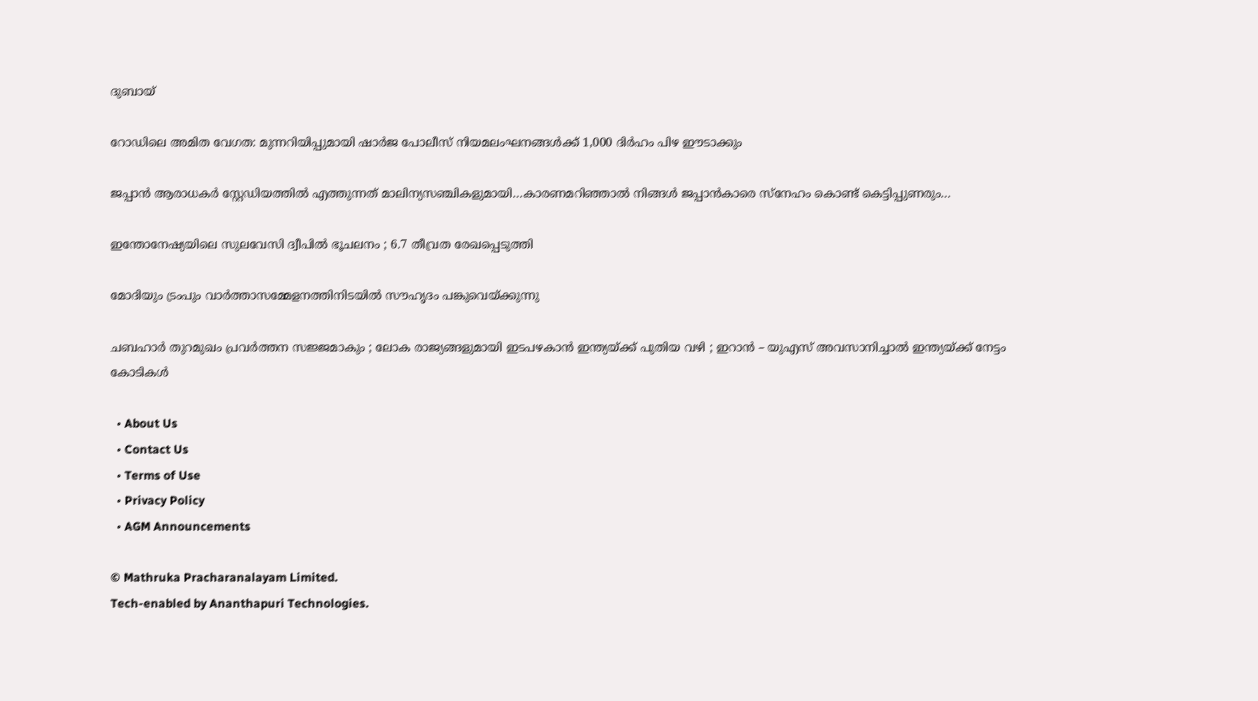ദുബായ്

റോഡിലെ അമിത വേഗത: മുന്നറിയിപ്പുമായി ഷാർജ പോലീസ് നിയമലംഘനങ്ങൾക്ക് 1,000 ദിർഹം പിഴ ഈടാക്കും

ജപ്പാന്‍ ആരാധകര്‍ സ്റ്റേഡിയത്തില്‍ എത്തുന്നത് മാലിന്യസഞ്ചികളുമായി…കാരണമറിഞ്ഞാല്‍ നിങ്ങള്‍ ജപ്പാന്‍കാരെ സ്നേഹം കൊണ്ട് കെട്ടിപ്പുണരും…

ഇന്തോനേഷ്യയിലെ സുലവേസി ദ്വീപിൽ ഭൂചലനം ; 6.7 തീവ്രത രേഖപ്പെടുത്തി

മോദിയും ട്രംപും വാര്‍ത്താസമ്മേളനത്തിനിടയില്‍ സൗഹൃദം പങ്കുവെയ്ക്കുന്നു

ചബഹാര്‍ തുറമുഖം പ്രവർത്തന സജ്ജമാകും ; ലോക രാജ്യങ്ങളുമായി ഇടപഴകാന്‍ ഇന്ത്യയ്‌ക്ക് പുതിയ വഴി ; ഇറാൻ – യുഎസ് അവസാനിച്ചാൽ ഇന്ത്യയ്‌ക്ക് നേട്ടം കോടികൾ

  • About Us
  • Contact Us
  • Terms of Use
  • Privacy Policy
  • AGM Announcements

© Mathruka Pracharanalayam Limited.
Tech-enabled by Ananthapuri Technologies.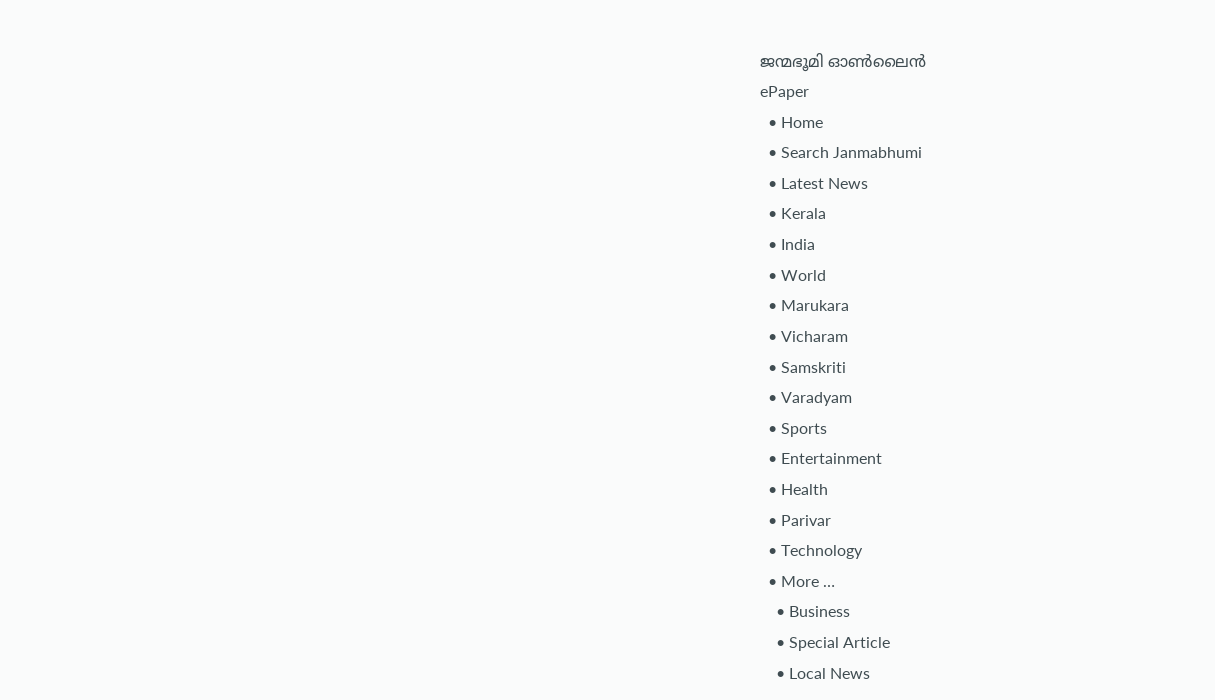ജന്മഭൂമി ഓണ്‍ലൈന്‍
ePaper
  • Home
  • Search Janmabhumi
  • Latest News
  • Kerala
  • India
  • World
  • Marukara
  • Vicharam
  • Samskriti
  • Varadyam
  • Sports
  • Entertainment
  • Health
  • Parivar
  • Technology
  • More …
    • Business
    • Special Article
    • Local News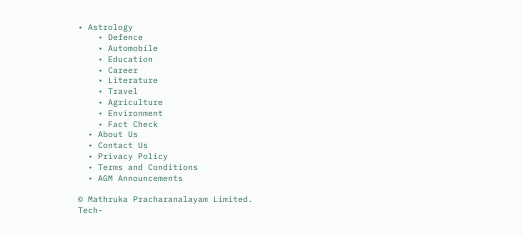• Astrology
    • Defence
    • Automobile
    • Education
    • Career
    • Literature
    • Travel
    • Agriculture
    • Environment
    • Fact Check
  • About Us
  • Contact Us
  • Privacy Policy
  • Terms and Conditions
  • AGM Announcements

© Mathruka Pracharanalayam Limited.
Tech-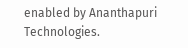enabled by Ananthapuri Technologies.